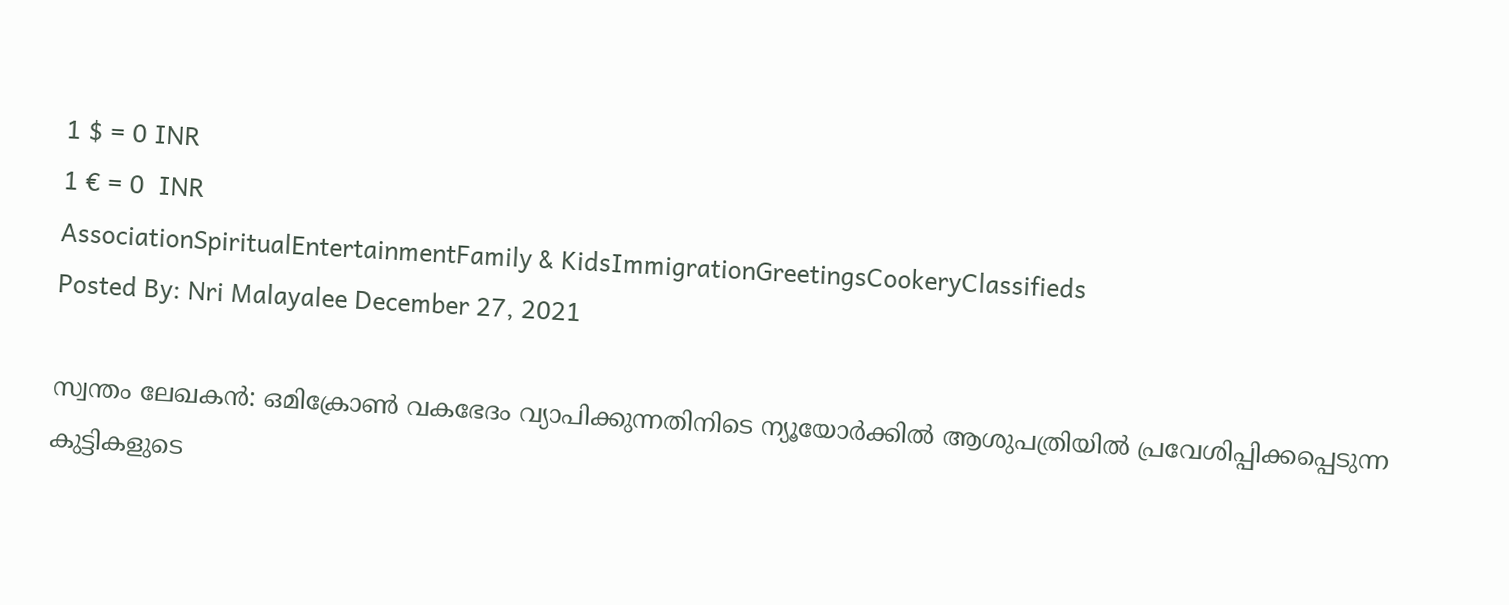1 $ = 0 INR
1 € = 0  INR
AssociationSpiritualEntertainmentFamily & KidsImmigrationGreetingsCookeryClassifieds
Posted By: Nri Malayalee December 27, 2021

സ്വന്തം ലേഖകൻ: ഒമിക്രോണ്‍ വകഭേദം വ്യാപിക്കുന്നതിനിടെ ന്യൂയോര്‍ക്കില്‍ ആശുപത്രിയില്‍ പ്രവേശിപ്പിക്കപ്പെടുന്ന കുട്ടികളുടെ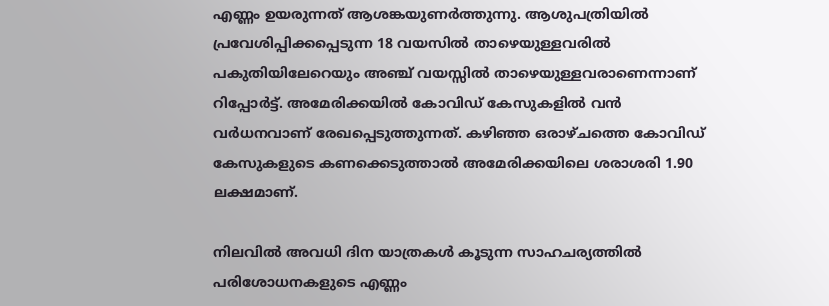എണ്ണം ഉയരുന്നത് ആശങ്കയുണർത്തുന്നു. ആശുപത്രിയില്‍ പ്രവേശിപ്പിക്കപ്പെടുന്ന 18 വയസില്‍ താഴെയുള്ളവരില്‍ പകുതിയിലേറെയും അഞ്ച് വയസ്സില്‍ താഴെയുള്ളവരാണെന്നാണ് റിപ്പോർട്ട്. അമേരിക്കയില്‍ കോവിഡ് കേസുകളില്‍ വന്‍ വര്‍ധനവാണ് രേഖപ്പെടുത്തുന്നത്. കഴിഞ്ഞ ഒരാഴ്ചത്തെ കോവിഡ് കേസുകളുടെ കണക്കെടുത്താല്‍ അമേരിക്കയിലെ ശരാശരി 1.90 ലക്ഷമാണ്.

നിലവില്‍ അവധി ദിന യാത്രകള്‍ കൂടുന്ന സാഹചര്യത്തില്‍ പരിശോധനകളുടെ എണ്ണം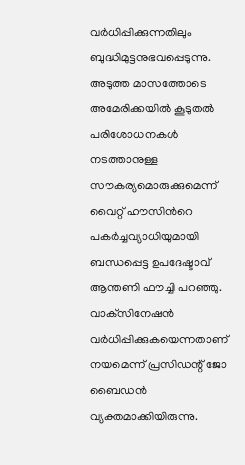വര്‍ധിപ്പിക്കുന്നതിലും ബുദ്ധിമുട്ടനുഭവപ്പെടുന്നു. അടുത്ത മാസത്തോടെ അമേരിക്കയില്‍ കൂടുതല്‍ പരിശോധനകള്‍ നടത്താനുള്ള സൗകര്യമൊരുക്കുമെന്ന് വൈറ്റ് ഹൗസിന്‍റെ പകര്‍ച്ചവ്യാധിയുമായി ബന്ധപ്പെട്ട ഉപദേഷ്ടാവ് ആന്തണി ഫൗച്ചി പറഞ്ഞു. വാക്‌സിനേഷന്‍ വര്‍ധിപ്പിക്കുകയെന്നതാണ് നയമെന്ന് പ്രസിഡന്റ് ജോ ബൈഡന്‍ വ്യക്തമാക്കിയിരുന്നു.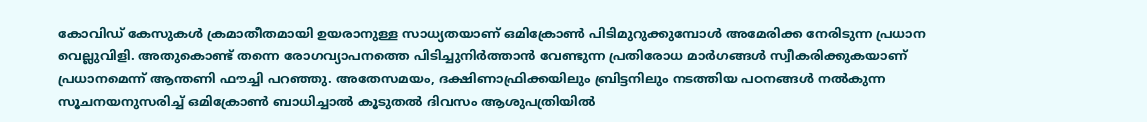കോവിഡ് കേസുകള്‍ ക്രമാതീതമായി ഉയരാനുള്ള സാധ്യതയാണ് ഒമിക്രോണ്‍ പിടിമുറുക്കുമ്പോള്‍ അമേരിക്ക നേരിടുന്ന പ്രധാന വെല്ലുവിളി. അതുകൊണ്ട് തന്നെ രോഗവ്യാപനത്തെ പിടിച്ചുനിര്‍ത്താന്‍ വേണ്ടുന്ന പ്രതിരോധ മാര്‍ഗങ്ങള്‍ സ്വീകരിക്കുകയാണ് പ്രധാനമെന്ന് ആന്തണി ഫൗച്ചി പറഞ്ഞു. അതേസമയം, ദക്ഷിണാഫ്രിക്കയിലും ബ്രിട്ടനിലും നടത്തിയ പഠനങ്ങള്‍ നല്‍കുന്ന സൂചനയനുസരിച്ച് ഒമിക്രോണ്‍ ബാധിച്ചാല്‍ കൂടുതല്‍ ദിവസം ആശുപത്രിയില്‍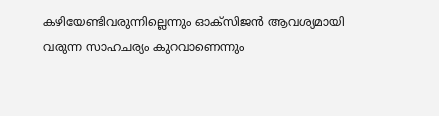കഴിയേണ്ടിവരുന്നില്ലെന്നും ഓക്‌സിജന്‍ ആവശ്യമായി വരുന്ന സാഹചര്യം കുറവാണെന്നും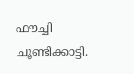ഫൗച്ചി ചൂണ്ടിക്കാട്ടി.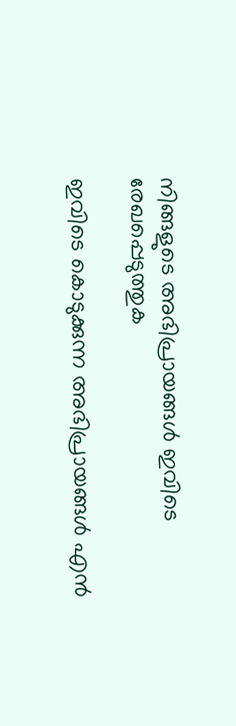നിങ്ങളുടെ അഭിപ്രായങ്ങള്‍ ഇവിടെ രേഖപ്പെടുത്തുക

ഇവിടെ കൊടുക്കുന്ന അഭിപ്രായങ്ങള്‍ എന്‍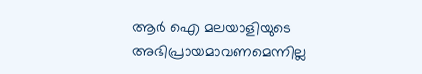ആര്‍ ഐ മലയാളിയുടെ അഭിപ്രായമാവണമെന്നില്ല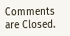Comments are Closed.